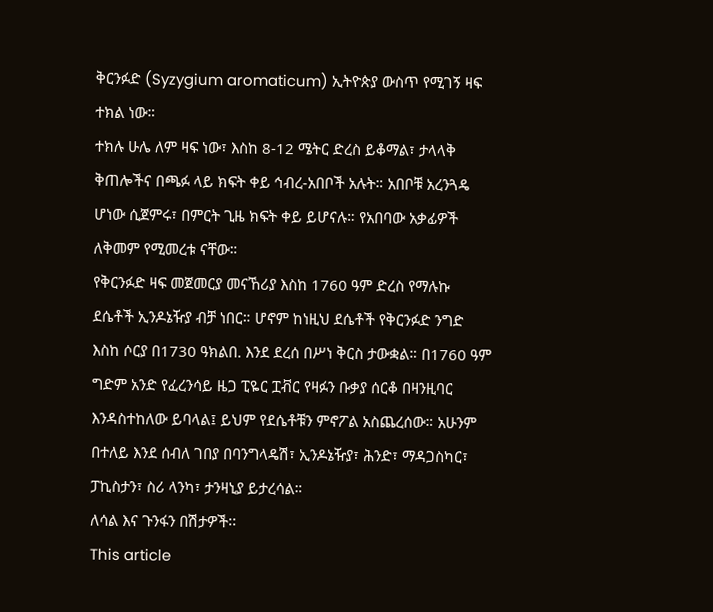ቅርንፉድ (Syzygium aromaticum) ኢትዮጵያ ውስጥ የሚገኝ ዛፍ ተክል ነው።
ተክሉ ሁሌ ለም ዛፍ ነው፣ እስከ 8-12 ሜትር ድረስ ይቆማል፣ ታላላቅ ቅጠሎችና በጫፉ ላይ ክፍት ቀይ ኅብረ-አበቦች አሉት። አበቦቹ አረንጓዴ ሆነው ሲጀምሩ፣ በምርት ጊዜ ክፍት ቀይ ይሆናሉ። የአበባው አቃፊዎች ለቅመም የሚመረቱ ናቸው።
የቅርንፉድ ዛፍ መጀመርያ መናኸሪያ እስከ 1760 ዓም ድረስ የማሉኩ ደሴቶች ኢንዶኔዥያ ብቻ ነበር። ሆኖም ከነዚህ ደሴቶች የቅርንፉድ ንግድ እስከ ሶርያ በ1730 ዓክልበ. እንደ ደረሰ በሥነ ቅርስ ታውቋል። በ1760 ዓም ግድም አንድ የፈረንሳይ ዜጋ ፒዬር ፗቭር የዛፉን ቡቃያ ሰርቆ በዛንዚባር እንዳስተከለው ይባላል፤ ይህም የደሴቶቹን ምኖፖል አስጨረሰው። አሁንም በተለይ እንደ ሰብለ ገበያ በባንግላዴሽ፣ ኢንዶኔዥያ፣ ሕንድ፣ ማዳጋስካር፣ ፓኪስታን፣ ስሪ ላንካ፣ ታንዛኒያ ይታረሳል።
ለሳል እና ጉንፋን በሽታዎች፡፡
This article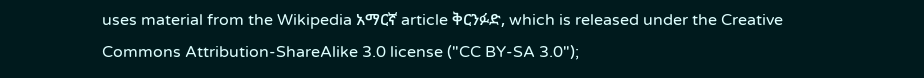uses material from the Wikipedia አማርኛ article ቅርንፉድ, which is released under the Creative Commons Attribution-ShareAlike 3.0 license ("CC BY-SA 3.0");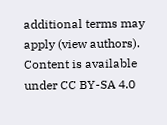additional terms may apply (view authors). Content is available under CC BY-SA 4.0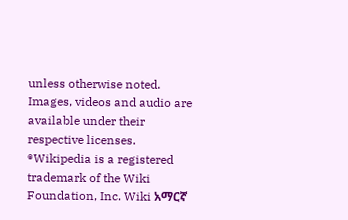unless otherwise noted. Images, videos and audio are available under their respective licenses.
®Wikipedia is a registered trademark of the Wiki Foundation, Inc. Wiki አማርኛ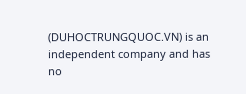(DUHOCTRUNGQUOC.VN) is an independent company and has no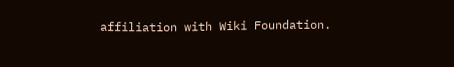affiliation with Wiki Foundation.